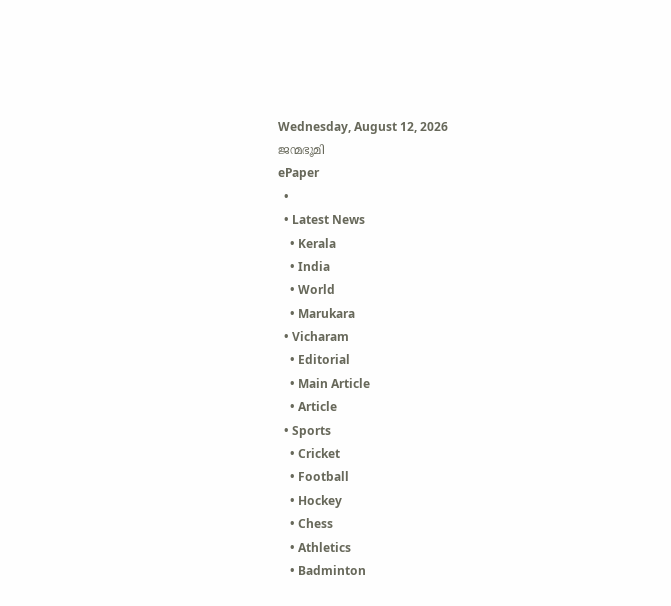Wednesday, August 12, 2026
ജന്മഭൂമി
ePaper
  •
  • Latest News
    • Kerala
    • India
    • World
    • Marukara
  • Vicharam
    • Editorial
    • Main Article
    • Article
  • Sports
    • Cricket
    • Football
    • Hockey
    • Chess
    • Athletics
    • Badminton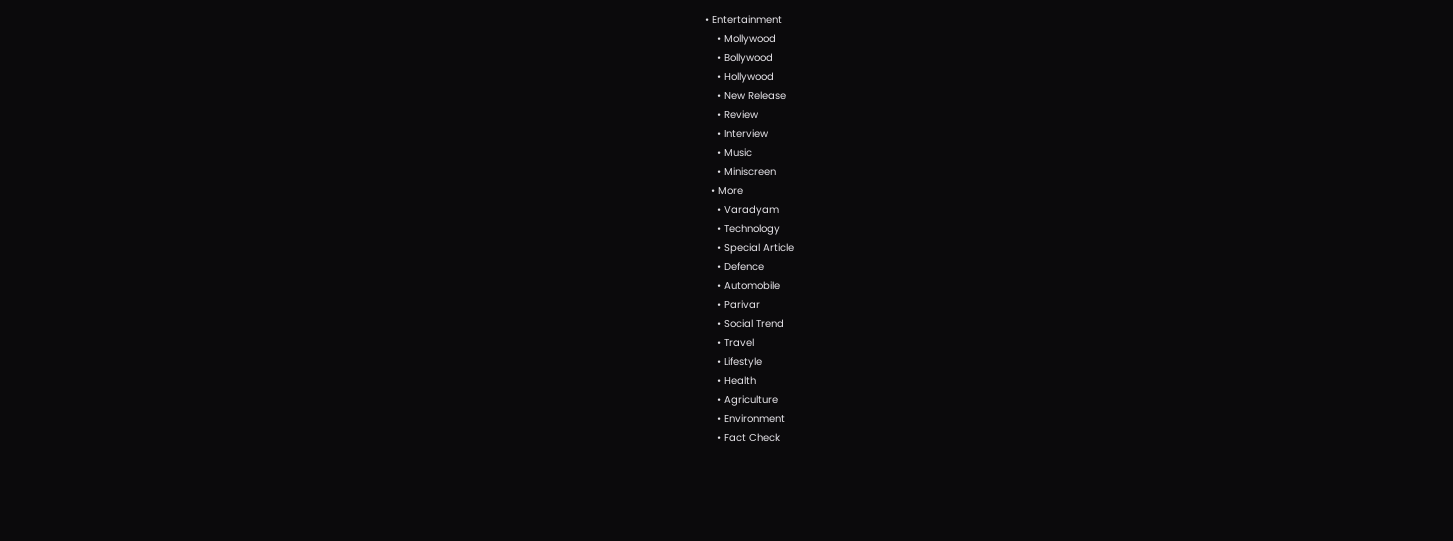• Entertainment
    • Mollywood
    • Bollywood
    • Hollywood
    • New Release
    • Review
    • Interview
    • Music
    • Miniscreen
  • More
    • Varadyam
    • Technology
    • Special Article
    • Defence
    • Automobile
    • Parivar
    • Social Trend
    • Travel
    • Lifestyle
    • Health
    • Agriculture
    • Environment
    • Fact Check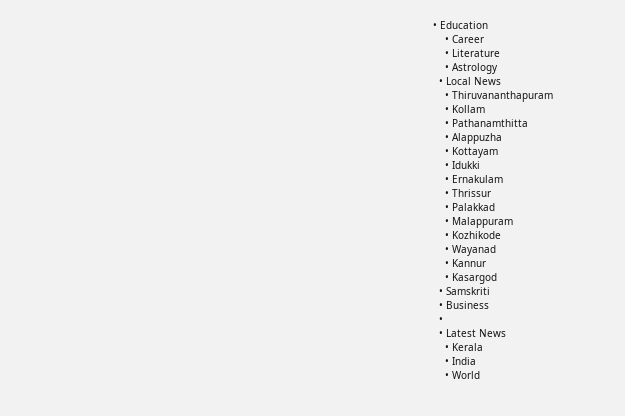• Education
    • Career
    • Literature
    • Astrology
  • Local News
    • Thiruvananthapuram
    • Kollam
    • Pathanamthitta
    • Alappuzha
    • Kottayam
    • Idukki
    • Ernakulam
    • Thrissur
    • Palakkad
    • Malappuram
    • Kozhikode
    • Wayanad
    • Kannur
    • Kasargod
  • Samskriti
  • Business
  •
  • Latest News
    • Kerala
    • India
    • World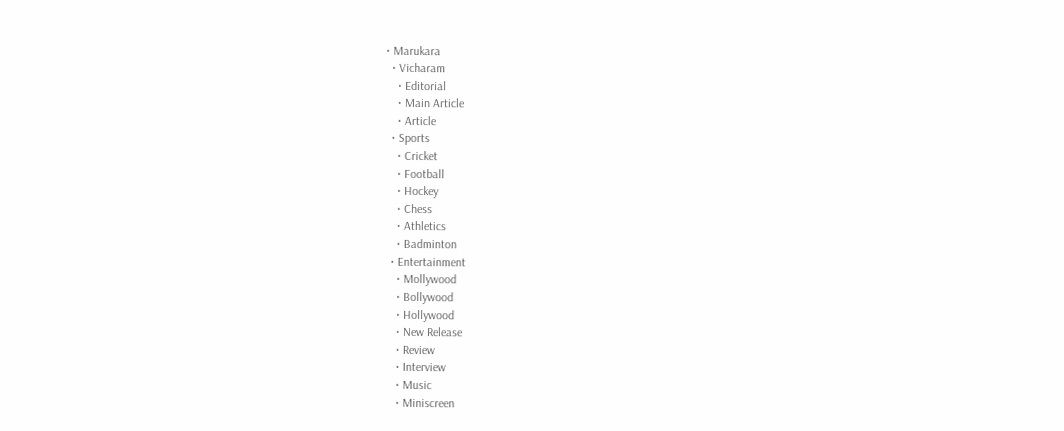• Marukara
  • Vicharam
    • Editorial
    • Main Article
    • Article
  • Sports
    • Cricket
    • Football
    • Hockey
    • Chess
    • Athletics
    • Badminton
  • Entertainment
    • Mollywood
    • Bollywood
    • Hollywood
    • New Release
    • Review
    • Interview
    • Music
    • Miniscreen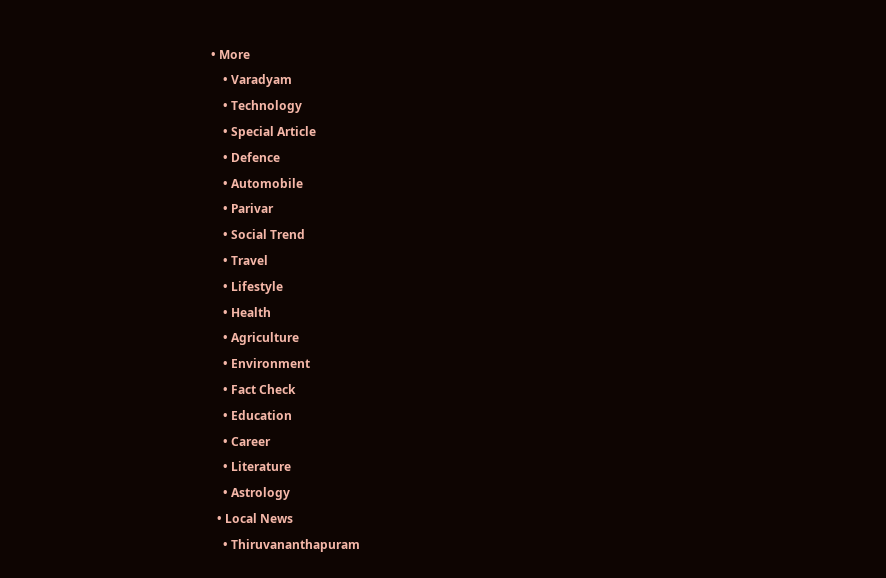• More
    • Varadyam
    • Technology
    • Special Article
    • Defence
    • Automobile
    • Parivar
    • Social Trend
    • Travel
    • Lifestyle
    • Health
    • Agriculture
    • Environment
    • Fact Check
    • Education
    • Career
    • Literature
    • Astrology
  • Local News
    • Thiruvananthapuram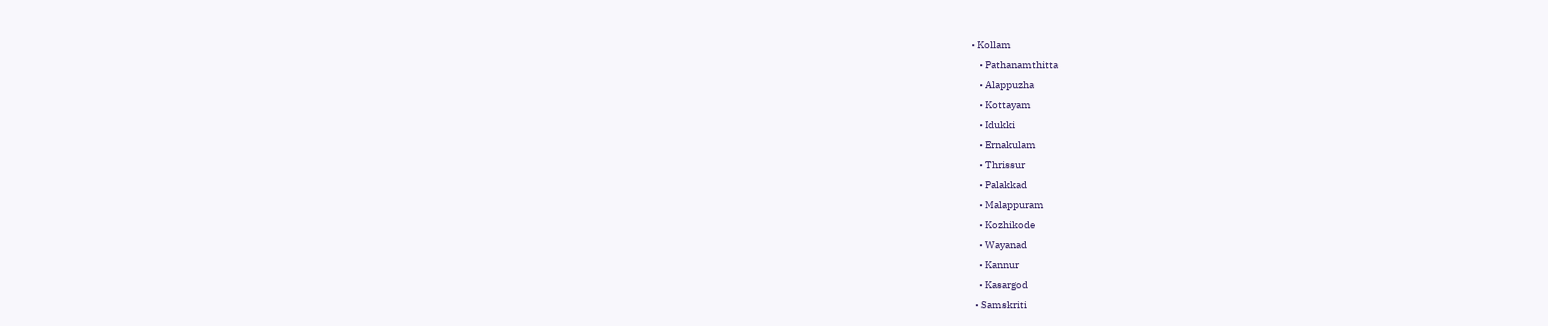• Kollam
    • Pathanamthitta
    • Alappuzha
    • Kottayam
    • Idukki
    • Ernakulam
    • Thrissur
    • Palakkad
    • Malappuram
    • Kozhikode
    • Wayanad
    • Kannur
    • Kasargod
  • Samskriti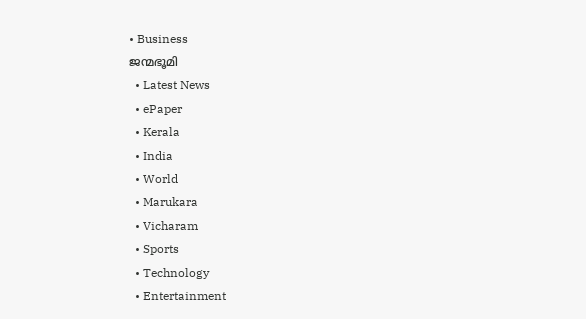• Business
ജന്മഭൂമി
  • Latest News
  • ePaper
  • Kerala
  • India
  • World
  • Marukara
  • Vicharam
  • Sports
  • Technology
  • Entertainment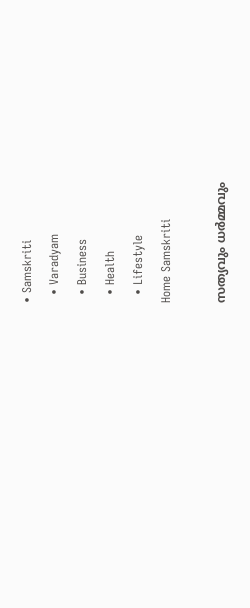• Samskriti
  • Varadyam
  • Business
  • Health
  • Lifestyle
Home Samskriti

സത്യവും ധര്‍മ്മവും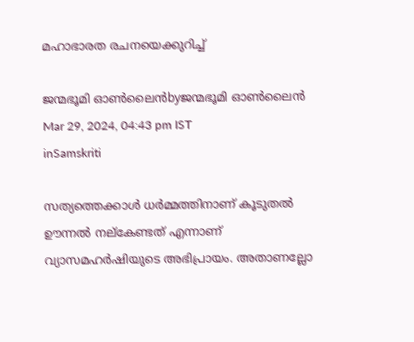മഹാഭാരത രചനയെക്കുറിച്ച്‌

ജന്മഭൂമി ഓണ്‍ലൈന്‍byജന്മഭൂമി ഓണ്‍ലൈന്‍
Mar 29, 2024, 04:43 pm IST
inSamskriti

സത്യത്തെക്കാള്‍ ധര്‍മ്മത്തിനാണ് കൂടുതല്‍ ഊന്നല്‍ നല്‌കേണ്ടത് എന്നാണ് വ്യാസമഹര്‍ഷിയുടെ അഭിപ്രായം. അതാണല്ലോ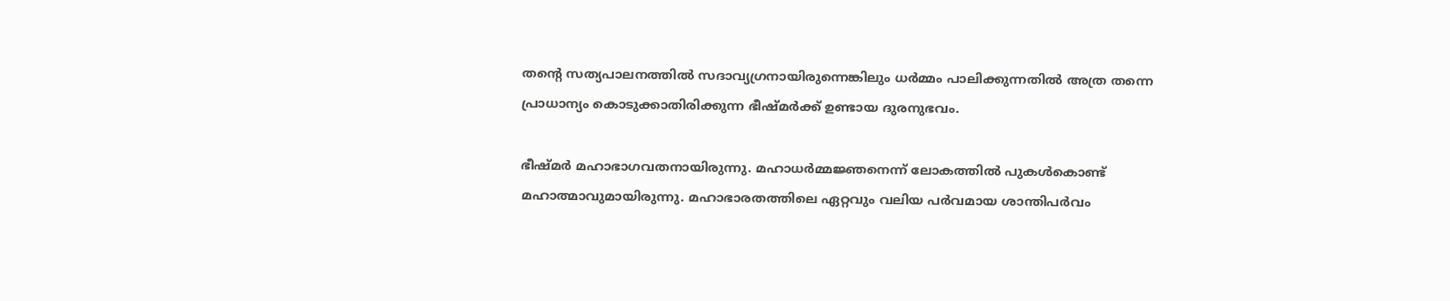തന്റെ സത്യപാലനത്തില്‍ സദാവ്യഗ്രനായിരുന്നെങ്കിലും ധര്‍മ്മം പാലിക്കുന്നതില്‍ അത്ര തന്നെ പ്രാധാന്യം കൊടുക്കാതിരിക്കുന്ന ഭീഷ്മര്‍ക്ക് ഉണ്ടായ ദുരനുഭവം.

ഭീഷ്മര്‍ മഹാഭാഗവതനായിരുന്നു. മഹാധര്‍മ്മജ്ഞനെന്ന് ലോകത്തില്‍ പുകള്‍കൊണ്ട് മഹാത്മാവുമായിരുന്നു. മഹാഭാരതത്തിലെ ഏറ്റവും വലിയ പര്‍വമായ ശാന്തിപര്‍വം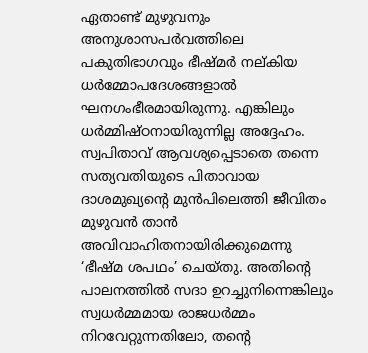ഏതാണ്ട് മുഴുവനും അനുശാസപര്‍വത്തിലെ പകുതിഭാഗവും ഭീഷ്മര്‍ നല്കിയ ധര്‍മ്മോപദേശങ്ങളാല്‍ ഘനഗംഭീരമായിരുന്നു. എങ്കിലും ധര്‍മ്മിഷ്ഠനായിരുന്നില്ല അദ്ദേഹം. സ്വപിതാവ് ആവശ്യപ്പെടാതെ തന്നെ സത്യവതിയുടെ പിതാവായ ദാശമുഖ്യന്റെ മുന്‍പിലെത്തി ജീവിതം മുഴുവന്‍ താന്‍ അവിവാഹിതനായിരിക്കുമെന്നു ‘ഭീഷ്മ ശപഥം’ ചെയ്തു. അതിന്റെ പാലനത്തില്‍ സദാ ഉറച്ചുനിന്നെങ്കിലും സ്വധര്‍മ്മമായ രാജധര്‍മ്മം നിറവേറ്റുന്നതിലോ, തന്റെ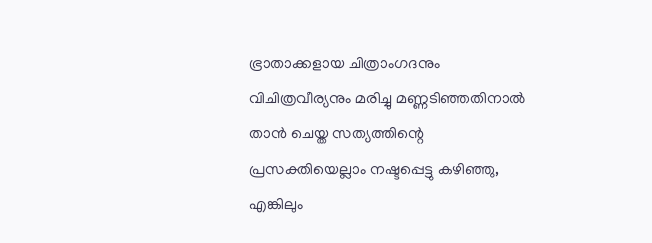ഭ്രാതാക്കളായ ചിത്രാംഗദനും വിചിത്രവീര്യനും മരിച്ചു മണ്ണടിഞ്ഞതിനാല്‍ താന്‍ ചെയ്ത സത്യത്തിന്റെ പ്രസക്തിയെല്ലാം നഷ്ടപ്പെട്ടു കഴിഞ്ഞു, എങ്കിലും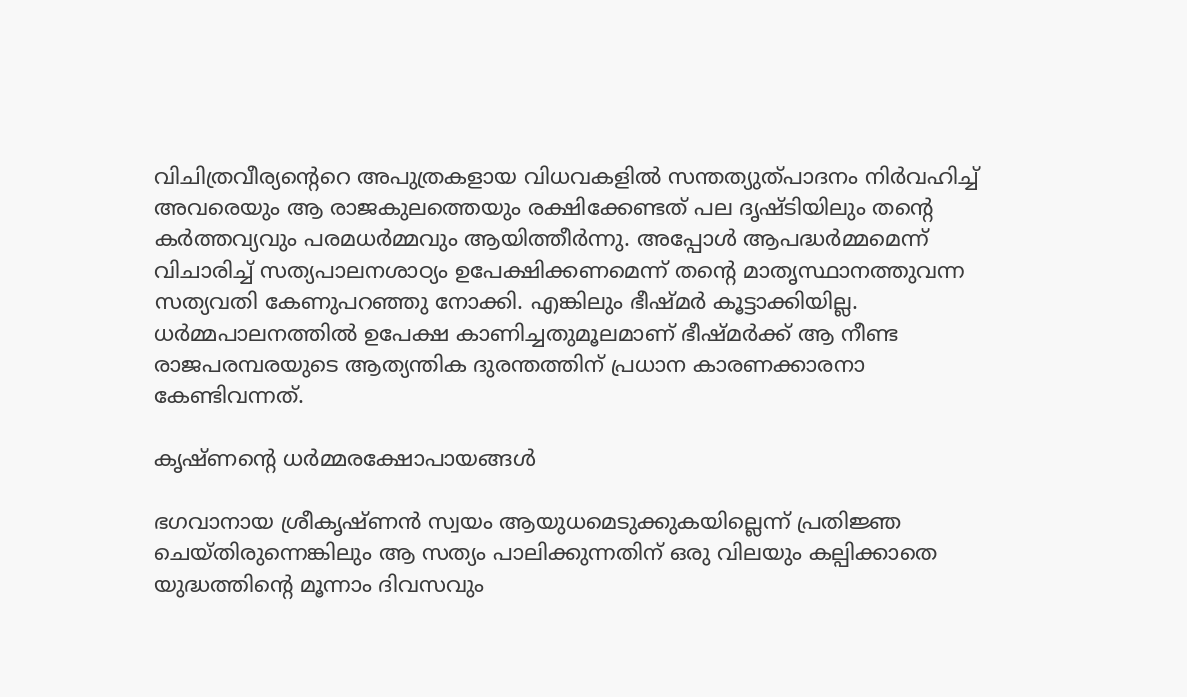വിചിത്രവീര്യന്റെറെ അപുത്രകളായ വിധവകളില്‍ സന്തത്യുത്പാദനം നിര്‍വഹിച്ച് അവരെയും ആ രാജകുലത്തെയും രക്ഷിക്കേണ്ടത് പല ദൃഷ്ടിയിലും തന്റെ കര്‍ത്തവ്യവും പരമധര്‍മ്മവും ആയിത്തീര്‍ന്നു. അപ്പോള്‍ ആപദ്ധര്‍മ്മമെന്ന് വിചാരിച്ച് സത്യപാലനശാഠ്യം ഉപേക്ഷിക്കണമെന്ന് തന്റെ മാതൃസ്ഥാനത്തുവന്ന സത്യവതി കേണുപറഞ്ഞു നോക്കി. എങ്കിലും ഭീഷ്മര്‍ കൂട്ടാക്കിയില്ല. ധര്‍മ്മപാലനത്തില്‍ ഉപേക്ഷ കാണിച്ചതുമൂലമാണ് ഭീഷ്മര്‍ക്ക് ആ നീണ്ട രാജപരമ്പരയുടെ ആത്യന്തിക ദുരന്തത്തിന് പ്രധാന കാരണക്കാരനാ കേണ്ടിവന്നത്.

കൃഷ്ണന്റെ ധര്‍മ്മരക്ഷോപായങ്ങള്‍

ഭഗവാനായ ശ്രീകൃഷ്ണന്‍ സ്വയം ആയുധമെടുക്കുകയില്ലെന്ന് പ്രതിജ്ഞ ചെയ്തിരുന്നെങ്കിലും ആ സത്യം പാലിക്കുന്നതിന് ഒരു വിലയും കല്പിക്കാതെ യുദ്ധത്തിന്റെ മൂന്നാം ദിവസവും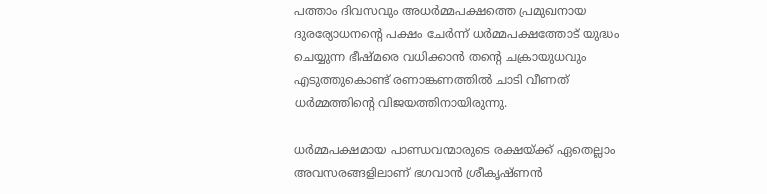പത്താം ദിവസവും അധര്‍മ്മപക്ഷത്തെ പ്രമുഖനായ ദുരര്യോധനന്റെ പക്ഷം ചേര്‍ന്ന് ധര്‍മ്മപക്ഷത്തോട് യുദ്ധം ചെയ്യുന്ന ഭീഷ്മരെ വധിക്കാന്‍ തന്റെ ചക്രായുധവും എടുത്തുകൊണ്ട് രണാങ്കണത്തില്‍ ചാടി വീണത് ധര്‍മ്മത്തിന്റെ വിജയത്തിനായിരുന്നു.

ധര്‍മ്മപക്ഷമായ പാണ്ഡവന്മാരുടെ രക്ഷയ്‌ക്ക് ഏതെല്ലാം അവസരങ്ങളിലാണ് ഭഗവാന്‍ ശ്രീകൃഷ്ണന്‍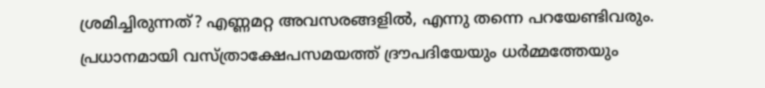ശ്രമിച്ചിരുന്നത്? എണ്ണമറ്റ അവസരങ്ങളില്‍, എന്നു തന്നെ പറയേണ്ടിവരും. പ്രധാനമായി വസ്ത്രാക്ഷേപസമയത്ത് ദ്രൗപദിയേയും ധര്‍മ്മത്തേയും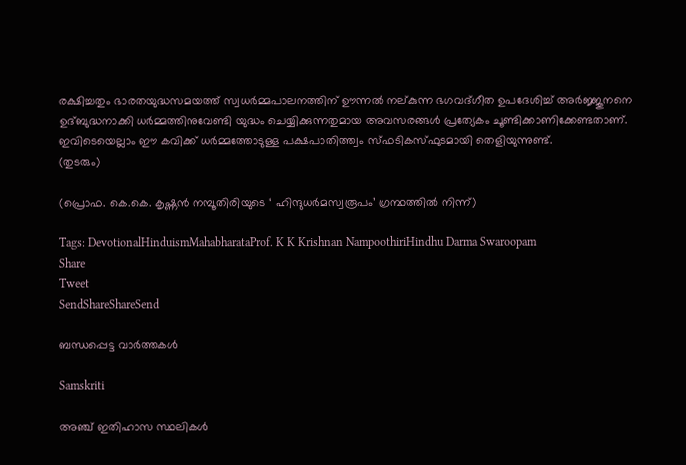രക്ഷിച്ചതും ഭാരതയുദ്ധസമയത്ത് സ്വധര്‍മ്മപാലനത്തിന് ഊന്നല്‍ നല്കുന്ന ഭഗവദ്ഗീത ഉപദേശിച്ച് അര്‍ജ്ജുനനെ ഉദ്ബുദ്ധനാക്കി ധര്‍മ്മത്തിനുവേണ്ടി യുദ്ധം ചെയ്യിക്കുന്നതുമായ അവസരങ്ങള്‍ പ്രത്യേകം ചൂണ്ടിക്കാണിക്കേണ്ടതാണ്. ഇവിടെയെല്ലാം ഈ കവിക്ക് ധര്‍മ്മത്തോടുള്ള പക്ഷപാതിത്ത്വം സ്ഫടികസ്ഫുടമായി തെളിയുന്നുണ്ട്.
(തുടരും)

(പ്രൊഫ. കെ.കെ. കൃഷ്ണന്‍ നമ്പൂതിരിയുടെ ‘ ഹിന്ദുധര്‍മസ്വരൂപം’ ഗ്രന്ഥത്തില്‍ നിന്ന്)

Tags: DevotionalHinduismMahabharataProf. K K Krishnan NampoothiriHindhu Darma Swaroopam
Share
Tweet
SendShareShareSend

ബന്ധപ്പെട്ട വാര്‍ത്തകള്‍

Samskriti

അഞ്ച് ഇതിഹാസ സ്ഥലികള്‍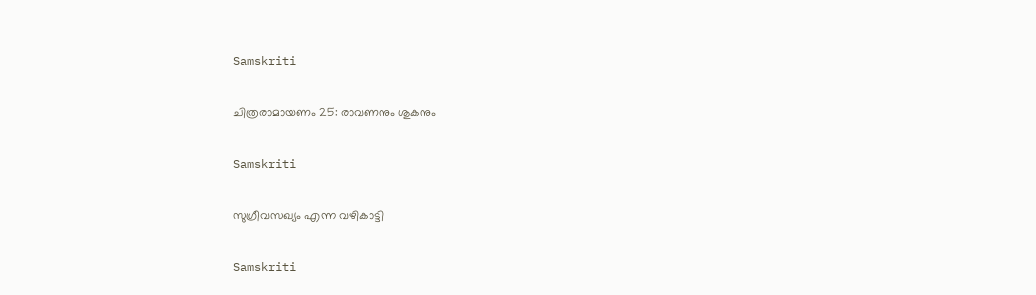Samskriti

ചിത്രരാമായണം 25: രാവണനും ശുകനും

Samskriti

സുഗ്രീവസഖ്യം എന്ന വഴികാട്ടി

Samskriti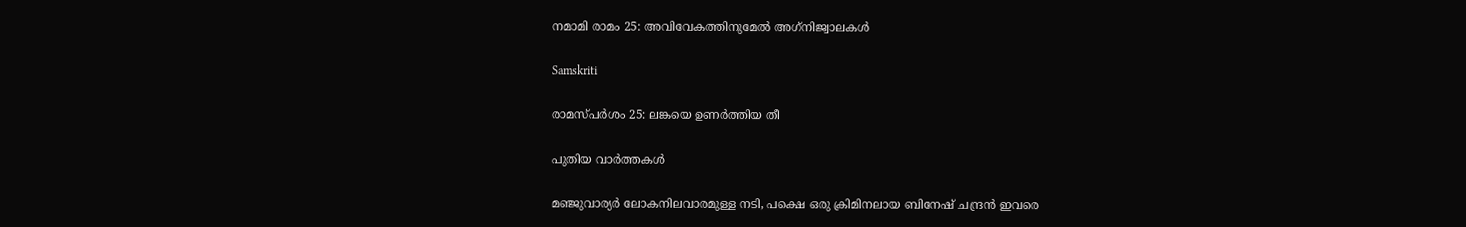നമാമി രാമം 25: അവിവേകത്തിനുമേല്‍ അഗ്‌നിജ്വാലകള്‍

Samskriti

രാമസ്പര്‍ശം 25: ലങ്കയെ ഉണര്‍ത്തിയ തീ

പുതിയ വാര്‍ത്തകള്‍

മ‌ഞ്ജുവാര്യര്‍ ലോകനിലവാരമുള്ള നടി, പക്ഷെ ഒരു ക്രിമിനലായ ബിനേഷ് ചന്ദ്രന്‍ ഇവരെ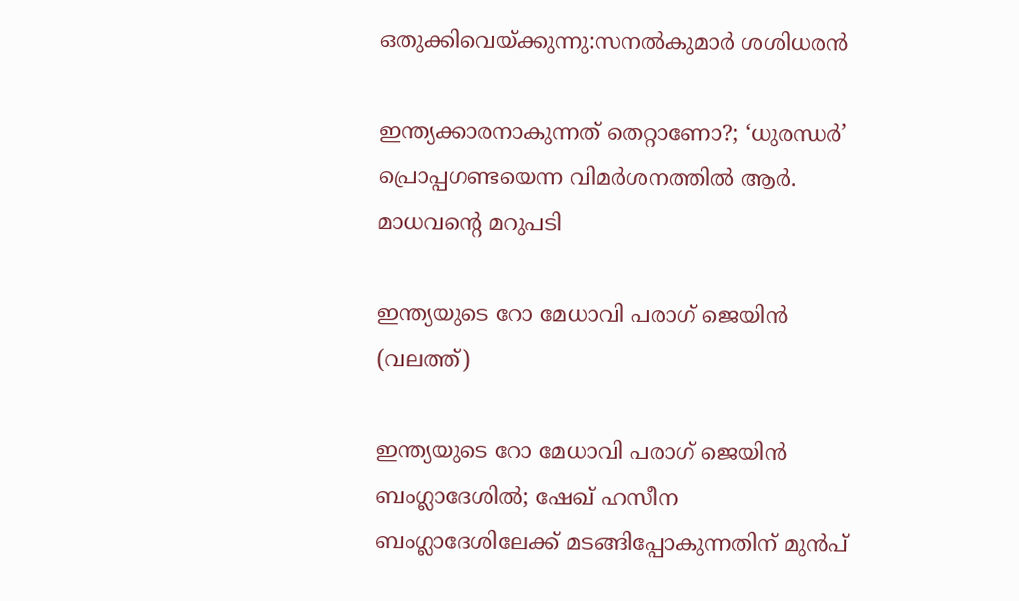ഒതുക്കിവെയ്‌ക്കുന്നു:സനല്‍കുമാര്‍ ശശിധരന്‍

ഇന്ത്യക്കാരനാകുന്നത് തെറ്റാണോ?; ‘ധുരന്ധര്‍’ പ്രൊപ്പഗണ്ടയെന്ന വിമര്‍ശനത്തില്‍ ആര്‍. മാധവന്റെ മറുപടി

ഇന്ത്യയുടെ റോ മേധാവി പരാഗ് ജെയിന്‍ (വലത്ത്)

ഇന്ത്യയുടെ റോ മേധാവി പരാഗ് ജെയിന്‍ ബംഗ്ലാദേശില്‍; ഷേഖ് ഹസീന ബംഗ്ലാദേശിലേക്ക് മടങ്ങിപ്പോകുന്നതിന് മുന്‍പ്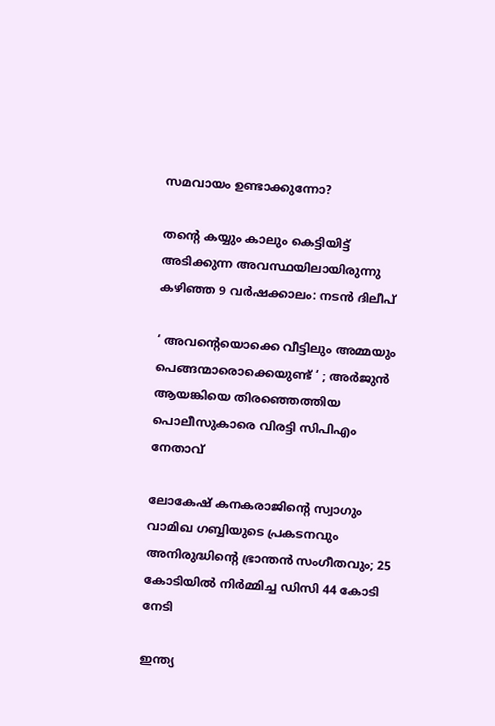സമവായം ഉണ്ടാക്കുന്നോ?

തന്റെ കയ്യും കാലും കെട്ടിയിട്ട് അടിക്കുന്ന അവസ്ഥയിലായിരുന്നു കഴിഞ്ഞ 9 വർഷക്കാലം: നടന്‍ ദിലീപ്

‘ അവന്റെയൊക്കെ വീട്ടിലും അമ്മയും പെങ്ങന്മാരൊക്കെയുണ്ട് ‘ ; അർജുൻ ആയങ്കിയെ തിരഞ്ഞെത്തിയ പൊലീസുകാരെ വിരട്ടി സിപിഎം നേതാവ്

ലോകേഷ് കനകരാജിന്റെ സ്വാഗും വാമിഖ ഗബ്ബിയുടെ പ്രകടനവും അനിരുദ്ധിന്റെ ഭ്രാന്തന്‍ സംഗീതവും; 25 കോടിയില്‍ നിര്‍മ്മിച്ച ഡിസി 44 കോടി നേടി

ഇന്ത്യ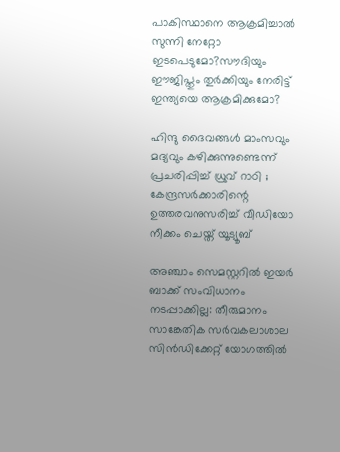പാകിസ്ഥാനെ ആക്രമിച്ചാല്‍ സുന്നി നേറ്റോ ഇടപെടുമോ?സൗദിയും ഈജിപ്തും തുര്‍ക്കിയും നേരിട്ട് ഇന്ത്യയെ ആക്രമിക്കുമോ?

ഹിന്ദു ദൈവങ്ങൾ മാംസവും മദ്യവും കഴിക്കുന്നുണ്ടെന്ന് പ്രചരിപ്പിച്ച് ധ്രുവ് റാഠി ; കേന്ദ്രസർക്കാരിന്റെ ഉത്തരവനുസരിച്ച് വീഡിയോ നീക്കം ചെയ്ത് യൂട്യൂബ്

അഞ്ചാം സെമസ്റ്ററില്‍ ഇയര്‍ ബാക്ക് സംവിധാനം നടപ്പാക്കില്ല: തീരുമാനം സാങ്കേതിക സര്‍വകലാശാല സിന്‍ഡിക്കേറ്റ് യോഗത്തില്‍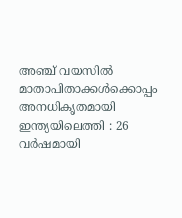അഞ്ച് വയസിൽ മാതാപിതാക്കൾക്കൊപ്പം അനധികൃതമായി ഇന്ത്യയിലെത്തി : 26 വർഷമായി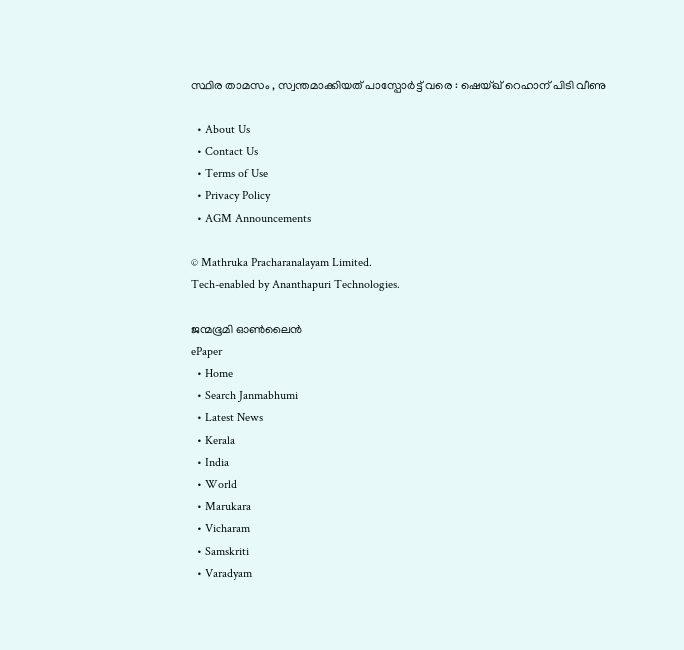സ്ഥിര താമസം , സ്വന്തമാക്കിയത് പാസ്പോർട്ട് വരെ : ഷെയ്ഖ് റെഹാന് പിടി വീണു

  • About Us
  • Contact Us
  • Terms of Use
  • Privacy Policy
  • AGM Announcements

© Mathruka Pracharanalayam Limited.
Tech-enabled by Ananthapuri Technologies.

ജന്മഭൂമി ഓണ്‍ലൈന്‍
ePaper
  • Home
  • Search Janmabhumi
  • Latest News
  • Kerala
  • India
  • World
  • Marukara
  • Vicharam
  • Samskriti
  • Varadyam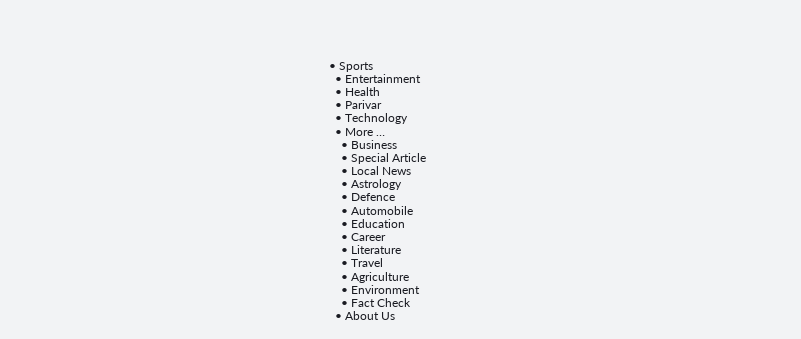• Sports
  • Entertainment
  • Health
  • Parivar
  • Technology
  • More …
    • Business
    • Special Article
    • Local News
    • Astrology
    • Defence
    • Automobile
    • Education
    • Career
    • Literature
    • Travel
    • Agriculture
    • Environment
    • Fact Check
  • About Us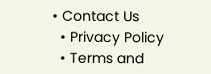• Contact Us
  • Privacy Policy
  • Terms and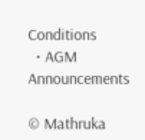Conditions
  • AGM Announcements

© Mathruka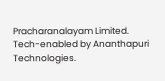Pracharanalayam Limited.
Tech-enabled by Ananthapuri Technologies.